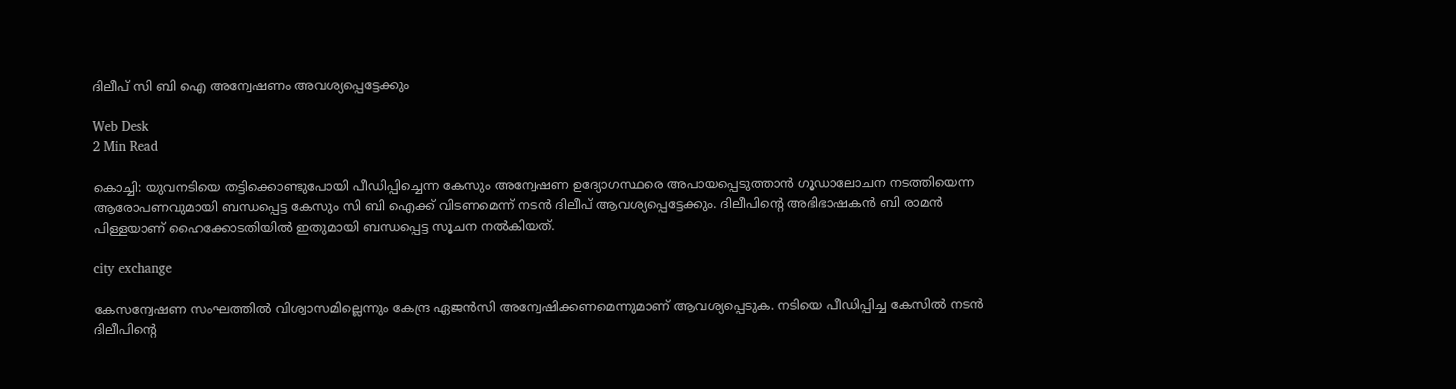ദിലീപ് സി ബി ഐ അന്വേഷണം അവശ്യപ്പെട്ടേക്കും

Web Desk
2 Min Read

കൊച്ചി: യുവനടിയെ തട്ടിക്കൊണ്ടുപോയി പീഡിപ്പിച്ചെന്ന കേസും അന്വേഷണ ഉദ്യോഗസ്ഥരെ അപായപ്പെടുത്താന്‍ ഗൂഡാലോചന നടത്തിയെന്ന ആരോപണവുമായി ബന്ധപ്പെട്ട കേസും സി ബി ഐക്ക് വിടണമെന്ന് നടന്‍ ദിലീപ് ആവശ്യപ്പെട്ടേക്കും. ദിലീപിന്റെ അഭിഭാഷകന്‍ ബി രാമന്‍ പിള്ളയാണ് ഹൈക്കോടതിയില്‍ ഇതുമായി ബന്ധപ്പെട്ട സൂചന നല്‍കിയത്.

city exchange

കേസന്വേഷണ സംഘത്തില്‍ വിശ്വാസമില്ലെന്നും കേന്ദ്ര ഏജന്‍സി അന്വേഷിക്കണമെന്നുമാണ് ആവശ്യപ്പെടുക. നടിയെ പീഡിപ്പിച്ച കേസില്‍ നടന്‍ ദിലീപിന്റെ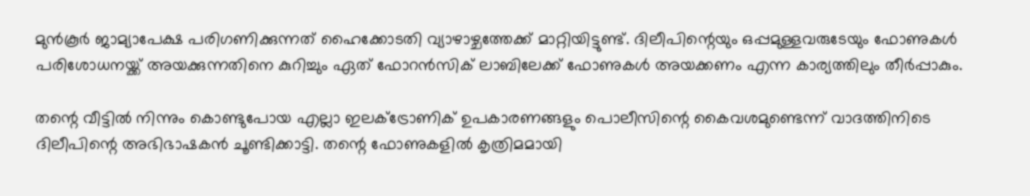മുന്‍കൂര്‍ ജാമ്യാപേക്ഷ പരിഗണിക്കുന്നത് ഹൈക്കോടതി വ്യാഴാഴ്ചത്തേക്ക് മാറ്റിയിട്ടുണ്ട്. ദിലീപിന്റെയും ഒപ്പമുള്ളവരുടേയും ഫോണുകള്‍ പരിശോധനയ്ക്ക് അയക്കുന്നതിനെ കുറിച്ചും ഏത് ഫോറന്‍സിക് ലാബിലേക്ക് ഫോണുകള്‍ അയക്കണം എന്ന കാര്യത്തിലും തീര്‍പ്പാകും.

തന്റെ വീട്ടില്‍ നിന്നും കൊണ്ടുപോയ എല്ലാ ഇലക്ട്രോണിക് ഉപകാരണങ്ങളും പൊലീസിന്റെ കൈവശമുണ്ടെന്ന് വാദത്തിനിടെ ദിലീപിന്റെ അഭിഭാഷകന്‍ ചൂണ്ടിക്കാട്ടി. തന്റെ ഫോണുകളില്‍ കൃത്രിമമായി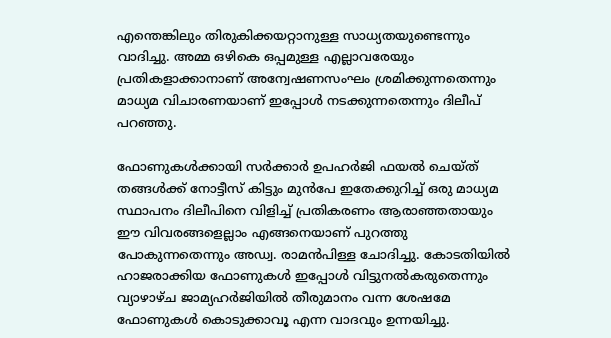എന്തെങ്കിലും തിരുകിക്കയറ്റാനുള്ള സാധ്യതയുണ്ടെന്നും വാദിച്ചു. അമ്മ ഒഴികെ ഒപ്പമുള്ള എല്ലാവരേയും പ്രതികളാക്കാനാണ് അന്വേഷണസംഘം ശ്രമിക്കുന്നതെന്നും മാധ്യമ വിചാരണയാണ് ഇപ്പോള്‍ നടക്കുന്നതെന്നും ദിലീപ് പറഞ്ഞു.

ഫോണുകള്‍ക്കായി സര്‍ക്കാര്‍ ഉപഹര്‍ജി ഫയല്‍ ചെയ്ത് തങ്ങള്‍ക്ക് നോട്ടീസ് കിട്ടും മുന്‍പേ ഇതേക്കുറിച്ച് ഒരു മാധ്യമ സ്ഥാപനം ദിലീപിനെ വിളിച്ച് പ്രതികരണം ആരാഞ്ഞതായും ഈ വിവരങ്ങളെല്ലാം എങ്ങനെയാണ് പുറത്തു പോകുന്നതെന്നും അഡ്വ. രാമന്‍പിള്ള ചോദിച്ചു. കോടതിയില്‍ ഹാജരാക്കിയ ഫോണുകള്‍ ഇപ്പോള്‍ വിട്ടുനല്‍കരുതെന്നും വ്യാഴാഴ്ച ജാമ്യഹര്‍ജിയില്‍ തീരുമാനം വന്ന ശേഷമേ ഫോണുകള്‍ കൊടുക്കാവൂ എന്ന വാദവും ഉന്നയിച്ചു.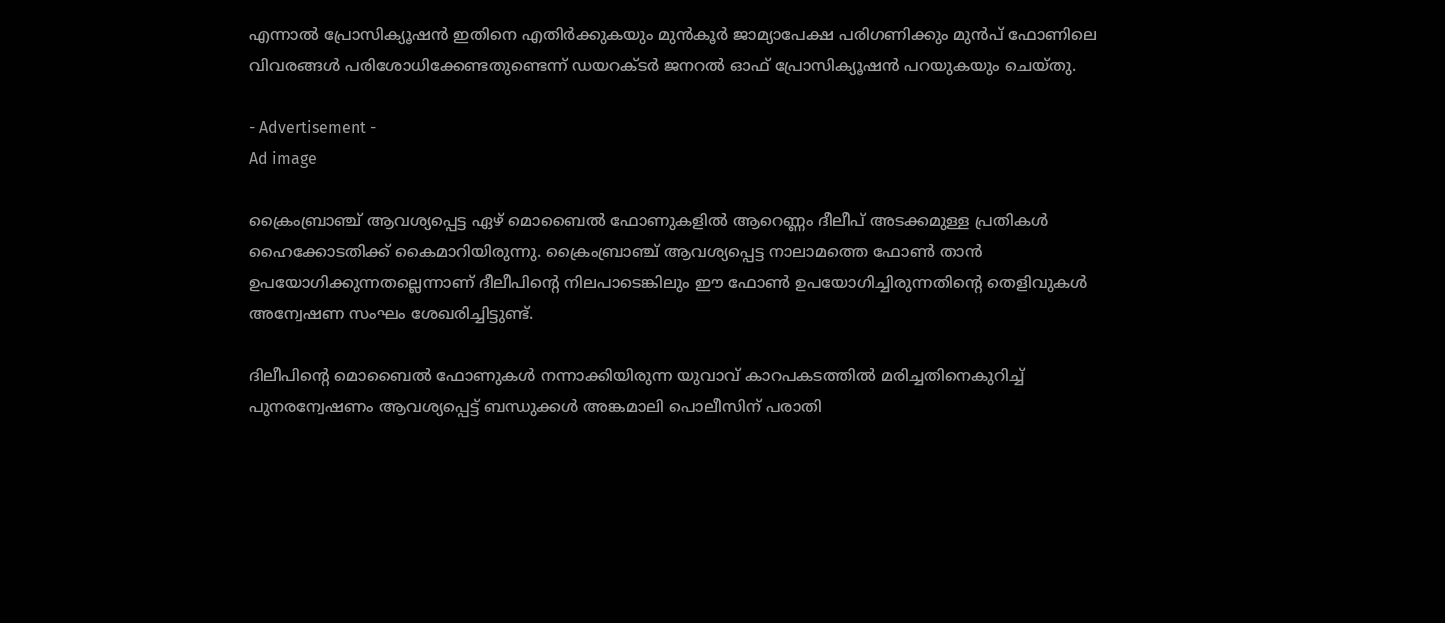എന്നാല്‍ പ്രോസിക്യൂഷന്‍ ഇതിനെ എതിര്‍ക്കുകയും മുന്‍കൂര്‍ ജാമ്യാപേക്ഷ പരിഗണിക്കും മുന്‍പ് ഫോണിലെ വിവരങ്ങള്‍ പരിശോധിക്കേണ്ടതുണ്ടെന്ന് ഡയറക്ടര്‍ ജനറല്‍ ഓഫ് പ്രോസിക്യൂഷന്‍ പറയുകയും ചെയ്തു.

- Advertisement -
Ad image

ക്രൈംബ്രാഞ്ച് ആവശ്യപ്പെട്ട ഏഴ് മൊബൈല്‍ ഫോണുകളില്‍ ആറെണ്ണം ദീലീപ് അടക്കമുള്ള പ്രതികള്‍ ഹൈക്കോടതിക്ക് കൈമാറിയിരുന്നു. ക്രൈംബ്രാഞ്ച് ആവശ്യപ്പെട്ട നാലാമത്തെ ഫോണ്‍ താന്‍ ഉപയോഗിക്കുന്നതല്ലെന്നാണ് ദീലീപിന്റെ നിലപാടെങ്കിലും ഈ ഫോണ്‍ ഉപയോഗിച്ചിരുന്നതിന്റെ തെളിവുകള്‍ അന്വേഷണ സംഘം ശേഖരിച്ചിട്ടുണ്ട്.

ദിലീപിന്റെ മൊബൈല്‍ ഫോണുകള്‍ നന്നാക്കിയിരുന്ന യുവാവ് കാറപകടത്തില്‍ മരിച്ചതിനെകുറിച്ച് പുനരന്വേഷണം ആവശ്യപ്പെട്ട് ബന്ധുക്കള്‍ അങ്കമാലി പൊലീസിന് പരാതി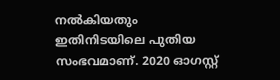നല്‍കിയതും ഇതിനിടയിലെ പുതിയ സംഭവമാണ്. 2020 ഓഗസ്റ്റ്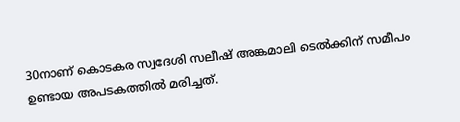30നാണ് കൊടകര സ്വദേശി സലീഷ് അങ്കമാലി ടെല്‍ക്കിന് സമീപം ഉണ്ടായ അപടകത്തില്‍ മരിച്ചത്.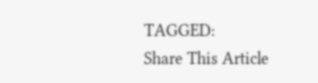TAGGED:
Share This Article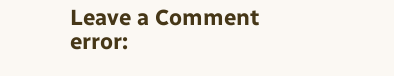Leave a Comment
error: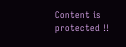Content is protected !!